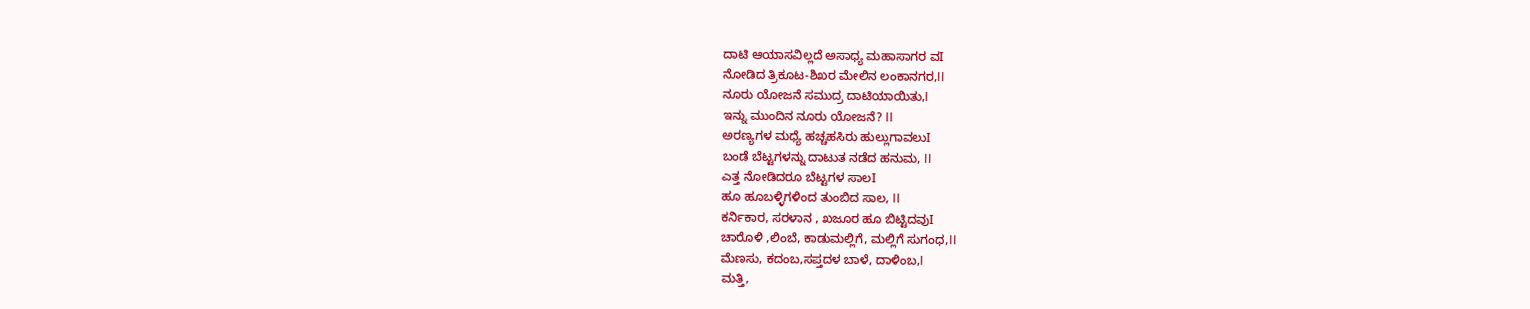ದಾಟಿ ಆಯಾಸವಿಲ್ಲದೆ ಅಸಾಧ್ಯ ಮಹಾಸಾಗರ ವI
ನೋಡಿದ ತ್ರಿಕೂಟ-ಶಿಖರ ಮೇಲಿನ ಲಂಕಾನಗರ,II
ನೂರು ಯೋಜನೆ ಸಮುದ್ರ ದಾಟಿಯಾಯಿತು,I
ಇನ್ನು ಮುಂದಿನ ನೂರು ಯೋಜನೆ? II
ಅರಣ್ಯಗಳ ಮಧ್ಯೆ ಹಚ್ಚಹಸಿರು ಹುಲ್ಲುಗಾವಲುI
ಬಂಡೆ ಬೆಟ್ಟಗಳನ್ನು ದಾಟುತ ನಡೆದ ಹನುಮ, II
ಎತ್ತ ನೋಡಿದರೂ ಬೆಟ್ಟಗಳ ಸಾಲI
ಹೂ ಹೂಬಳ್ಳಿಗಳಿಂದ ತುಂಬಿದ ಸಾಲ, II
ಕರ್ನಿಕಾರ, ಸರಳಾನ , ಖಜೂರ ಹೂ ಬಿಟ್ಟಿದವುI
ಚಾರೊಳಿ ,ಲಿಂಬೆ, ಕಾಡುಮಲ್ಲಿಗೆ, ಮಲ್ಲಿಗೆ ಸುಗಂಧ,II
ಮೆಣಸು, ಕದಂಬ,ಸಪ್ತದಳ ಬಾಳೆ, ದಾಳಿಂಬ,I
ಮತ್ತಿ,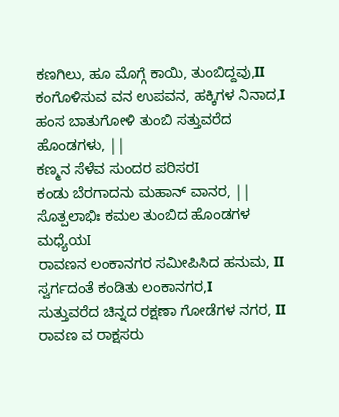ಕಣಗಿಲು, ಹೂ ಮೊಗ್ಗೆ ಕಾಯಿ, ತುಂಬಿದ್ದವು,II
ಕಂಗೊಳಿಸುವ ವನ ಉಪವನ, ಹಕ್ಕಿಗಳ ನಿನಾದ,I
ಹಂಸ ಬಾತುಗೋಳಿ ತುಂಬಿ ಸತ್ತುವರೆದ ಹೊಂಡಗಳು, ||
ಕಣ್ಮನ ಸೆಳೆವ ಸುಂದರ ಪರಿಸರI
ಕಂಡು ಬೆರಗಾದನು ಮಹಾನ್ ವಾನರ, ||
ಸೊತ್ಪಲಾಭಿಃ ಕಮಲ ತುಂಬಿದ ಹೊಂಡಗಳ ಮಧ್ಯೆಯI
ರಾವಣನ ಲಂಕಾನಗರ ಸಮೀಪಿಸಿದ ಹನುಮ, II
ಸ್ವರ್ಗದಂತೆ ಕಂಡಿತು ಲಂಕಾನಗರ,I
ಸುತ್ತುವರೆದ ಚಿನ್ನದ ರಕ್ಷಣಾ ಗೋಡೆಗಳ ನಗರ, II
ರಾವಣ ವ ರಾಕ್ಷಸರು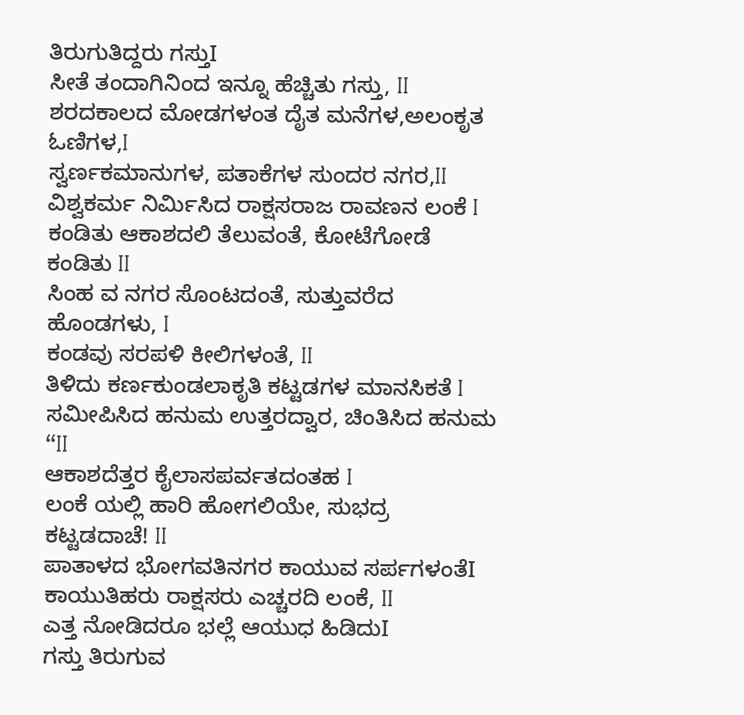ತಿರುಗುತಿದ್ದರು ಗಸ್ತುI
ಸೀತೆ ತಂದಾಗಿನಿಂದ ಇನ್ನೂ ಹೆಚ್ಚಿತು ಗಸ್ತು, II
ಶರದಕಾಲದ ಮೋಡಗಳಂತ ದೈತ ಮನೆಗಳ,ಅಲಂಕೃತ ಓಣಿಗಳ,I
ಸ್ವರ್ಣಕಮಾನುಗಳ, ಪತಾಕೆಗಳ ಸುಂದರ ನಗರ,II
ವಿಶ್ವಕರ್ಮ ನಿರ್ಮಿಸಿದ ರಾಕ್ಷಸರಾಜ ರಾವಣನ ಲಂಕೆ I
ಕಂಡಿತು ಆಕಾಶದಲಿ ತೆಲುವಂತೆ, ಕೋಟೆಗೋಡೆ ಕಂಡಿತು II
ಸಿಂಹ ವ ನಗರ ಸೊಂಟದಂತೆ, ಸುತ್ತುವರೆದ ಹೊಂಡಗಳು, I
ಕಂಡವು ಸರಪಳಿ ಕೀಲಿಗಳಂತೆ, II
ತಿಳಿದು ಕರ್ಣಕುಂಡಲಾಕೃತಿ ಕಟ್ಟಡಗಳ ಮಾನಸಿಕತೆ I
ಸಮೀಪಿಸಿದ ಹನುಮ ಉತ್ತರದ್ವಾರ, ಚಿಂತಿಸಿದ ಹನುಮ “II
ಆಕಾಶದೆತ್ತರ ಕೈಲಾಸಪರ್ವತದಂತಹ I
ಲಂಕೆ ಯಲ್ಲಿ ಹಾರಿ ಹೋಗಲಿಯೇ, ಸುಭದ್ರ ಕಟ್ಟಡದಾಚೆ! II
ಪಾತಾಳದ ಭೋಗವತಿನಗರ ಕಾಯುವ ಸರ್ಪಗಳಂತೆI
ಕಾಯುತಿಹರು ರಾಕ್ಷಸರು ಎಚ್ಚರದಿ ಲಂಕೆ, II
ಎತ್ತ ನೋಡಿದರೂ ಭಲ್ಲೆ ಆಯುಧ ಹಿಡಿದುI
ಗಸ್ತು ತಿರುಗುವ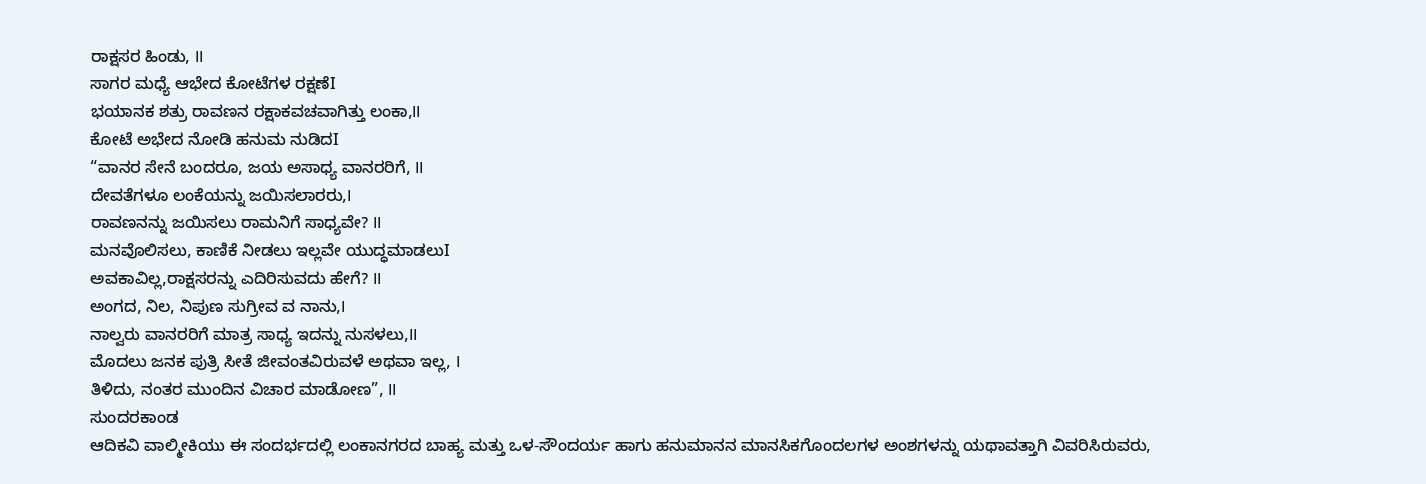ರಾಕ್ಷಸರ ಹಿಂಡು, II
ಸಾಗರ ಮಧ್ಯೆ ಆಭೇದ ಕೋಟೆಗಳ ರಕ್ಷಣೆI
ಭಯಾನಕ ಶತ್ರು ರಾವಣನ ರಕ್ಷಾಕವಚವಾಗಿತ್ತು ಲಂಕಾ,II
ಕೋಟೆ ಅಭೇದ ನೋಡಿ ಹನುಮ ನುಡಿದI
“ವಾನರ ಸೇನೆ ಬಂದರೂ, ಜಯ ಅಸಾಧ್ಯ ವಾನರರಿಗೆ, II
ದೇವತೆಗಳೂ ಲಂಕೆಯನ್ನು ಜಯಿಸಲಾರರು,I
ರಾವಣನನ್ನು ಜಯಿಸಲು ರಾಮನಿಗೆ ಸಾಧ್ಯವೇ? II
ಮನವೊಲಿಸಲು, ಕಾಣಿಕೆ ನೀಡಲು ಇಲ್ಲವೇ ಯುದ್ಧಮಾಡಲುI
ಅವಕಾವಿಲ್ಲ,ರಾಕ್ಷಸರನ್ನು ಎದಿರಿಸುವದು ಹೇಗೆ? II
ಅಂಗದ, ನಿಲ, ನಿಪುಣ ಸುಗ್ರೀವ ವ ನಾನು,I
ನಾಲ್ವರು ವಾನರರಿಗೆ ಮಾತ್ರ ಸಾಧ್ಯ ಇದನ್ನು ನುಸಳಲು,II
ಮೊದಲು ಜನಕ ಪುತ್ರಿ ಸೀತೆ ಜೀವಂತವಿರುವಳೆ ಅಥವಾ ಇಲ್ಲ, I
ತಿಳಿದು, ನಂತರ ಮುಂದಿನ ವಿಚಾರ ಮಾಡೋಣ”, II
ಸುಂದರಕಾಂಡ
ಆದಿಕವಿ ವಾಲ್ಮೀಕಿಯು ಈ ಸಂದರ್ಭದಲ್ಲಿ ಲಂಕಾನಗರದ ಬಾಹ್ಯ ಮತ್ತು ಒಳ-ಸೌಂದರ್ಯ ಹಾಗು ಹನುಮಾನನ ಮಾನಸಿಕಗೊಂದಲಗಳ ಅಂಶಗಳನ್ನು ಯಥಾವತ್ತಾಗಿ ವಿವರಿಸಿರುವರು,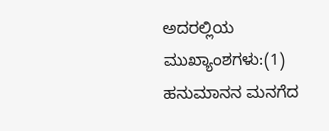ಅದರಲ್ಲಿಯ ಮುಖ್ಯಾಂಶಗಳು:(1) ಹನುಮಾನನ ಮನಗೆದ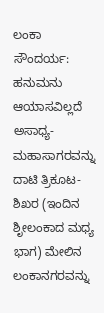ಲಂಕಾ ಸೌಂದರ್ಯ: ಹನುಮನು ಆಯಾಸವಿಲ್ಲದೆ ಅಸಾಧ್ಯ- ಮಹಾಸಾಗರವನ್ನು ದಾಟಿ ತ್ರಿಕೂಟ-ಶಿಖರ (ಇಂದಿನ ಶೃೀಲಂಕಾದ ಮಧ್ಯ ಭಾಗ) ಮೇಲಿನ ಲಂಕಾನಗರವನ್ನು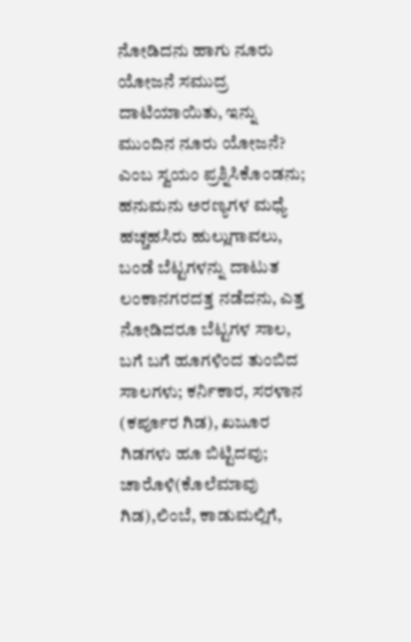ನೋಡಿದನು ಹಾಗು ನೂರು ಯೋಜನೆ ಸಮುದ್ರ ದಾಟಿಯಾಯಿತು, ಇನ್ನು ಮುಂದಿನ ನೂರು ಯೋಜನೆ? ಎಂಬ ಸ್ವಯಂ ಪ್ರಶ್ನಿಸಿಕೊಂಡನು; ಹನುಮನು ಅರಣ್ಯಗಳ ಮಧ್ಯೆ ಹಚ್ಚಹಸಿರು ಹುಲ್ಲುಗಾವಲು, ಬಂಡೆ ಬೆಟ್ಟಗಳನ್ನು ದಾಟುತ ಲಂಕಾನಗರದತ್ತ ನಡೆದನು, ಎತ್ತ ನೋಡಿದರೂ ಬೆಟ್ಟಗಳ ಸಾಲ, ಬಗೆ ಬಗೆ ಹೂಗಳಿಂದ ತುಂಬಿದ ಸಾಲಗಳು; ಕರ್ನಿಕಾರ, ಸರಳಾನ (ಕರ್ಪೂರ ಗಿಡ), ಖಜೂರ ಗಿಡಗಳು ಹೂ ಬಿಟ್ಟಿದವು; ಚಾರೊಳಿ(ಕೊಲೆಮಾವು ಗಿಡ),ಲಿಂಬೆ, ಕಾಡುಮಲ್ಲಿಗೆ,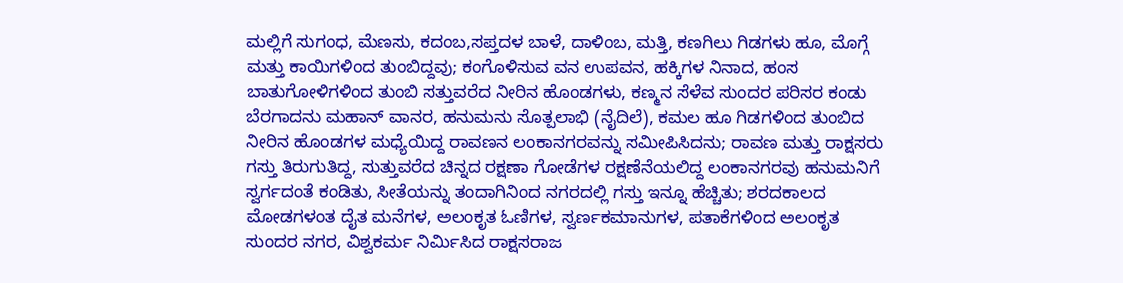ಮಲ್ಲಿಗೆ ಸುಗಂಧ, ಮೆಣಸು, ಕದಂಬ,ಸಪ್ತದಳ ಬಾಳೆ, ದಾಳಿಂಬ, ಮತ್ತಿ, ಕಣಗಿಲು ಗಿಡಗಳು ಹೂ, ಮೊಗ್ಗೆ ಮತ್ತು ಕಾಯಿಗಳಿಂದ ತುಂಬಿದ್ದವು; ಕಂಗೊಳಿಸುವ ವನ ಉಪವನ, ಹಕ್ಕಿಗಳ ನಿನಾದ, ಹಂಸ ಬಾತುಗೋಳಿಗಳಿಂದ ತುಂಬಿ ಸತ್ತುವರೆದ ನೀರಿನ ಹೊಂಡಗಳು, ಕಣ್ಮನ ಸೆಳೆವ ಸುಂದರ ಪರಿಸರ ಕಂಡು ಬೆರಗಾದನು ಮಹಾನ್ ವಾನರ, ಹನುಮನು ಸೊತ್ಪಲಾಭಿ (ನೈದಿಲೆ), ಕಮಲ ಹೂ ಗಿಡಗಳಿಂದ ತುಂಬಿದ ನೀರಿನ ಹೊಂಡಗಳ ಮಧ್ಯೆಯಿದ್ದ ರಾವಣನ ಲಂಕಾನಗರವನ್ನು ಸಮೀಪಿಸಿದನು; ರಾವಣ ಮತ್ತು ರಾಕ್ಷಸರು ಗಸ್ತು ತಿರುಗುತಿದ್ದ, ಸುತ್ತುವರೆದ ಚಿನ್ನದ ರಕ್ಷಣಾ ಗೋಡೆಗಳ ರಕ್ಷಣೆನೆಯಲಿದ್ದ ಲಂಕಾನಗರವು ಹನುಮನಿಗೆ ಸ್ವರ್ಗದಂತೆ ಕಂಡಿತು, ಸೀತೆಯನ್ನು ತಂದಾಗಿನಿಂದ ನಗರದಲ್ಲಿ ಗಸ್ತು ಇನ್ನೂ ಹೆಚ್ಚಿತು; ಶರದಕಾಲದ ಮೋಡಗಳಂತ ದೈತ ಮನೆಗಳ, ಅಲಂಕೃತ ಓಣಿಗಳ, ಸ್ವರ್ಣಕಮಾನುಗಳ, ಪತಾಕೆಗಳಿಂದ ಅಲಂಕೃತ ಸುಂದರ ನಗರ, ವಿಶ್ವಕರ್ಮ ನಿರ್ಮಿಸಿದ ರಾಕ್ಷಸರಾಜ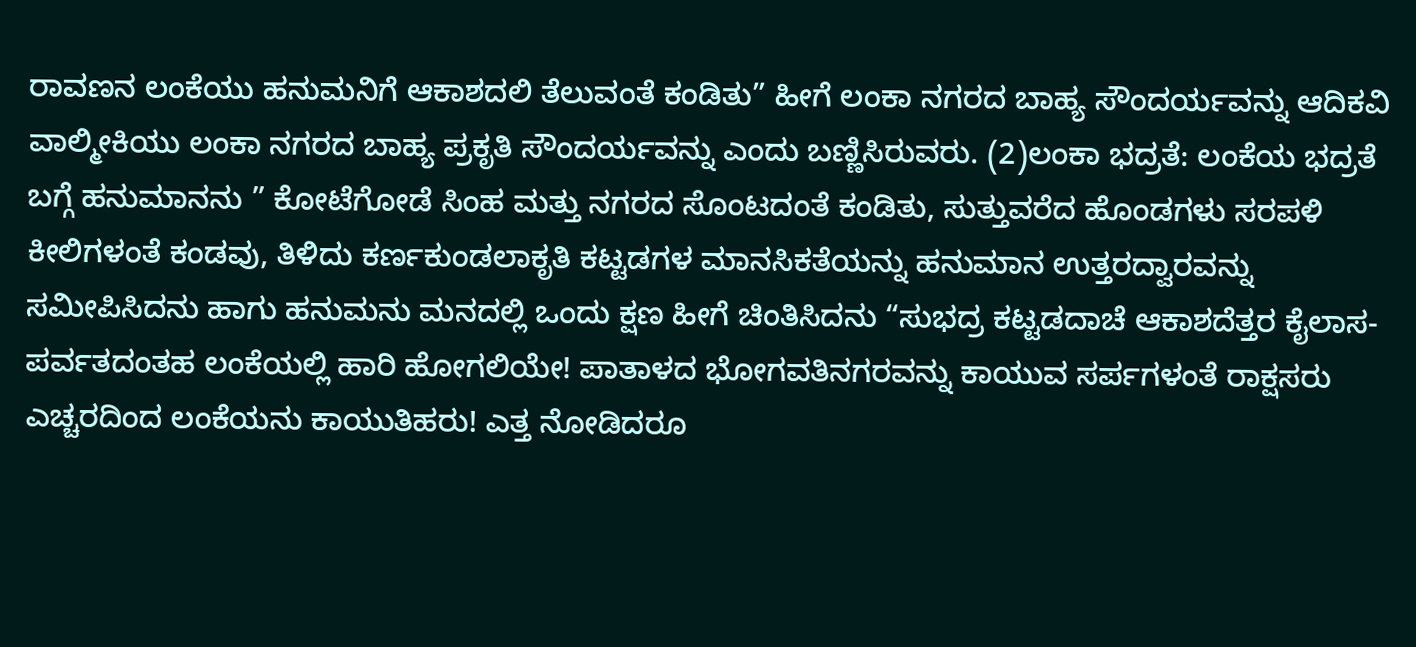ರಾವಣನ ಲಂಕೆಯು ಹನುಮನಿಗೆ ಆಕಾಶದಲಿ ತೆಲುವಂತೆ ಕಂಡಿತು” ಹೀಗೆ ಲಂಕಾ ನಗರದ ಬಾಹ್ಯ ಸೌಂದರ್ಯವನ್ನು ಆದಿಕವಿ ವಾಲ್ಮೀಕಿಯು ಲಂಕಾ ನಗರದ ಬಾಹ್ಯ ಪ್ರಕೃತಿ ಸೌಂದರ್ಯವನ್ನು ಎಂದು ಬಣ್ಣಿಸಿರುವರು. (2)ಲಂಕಾ ಭದ್ರತೆ: ಲಂಕೆಯ ಭದ್ರತೆ ಬಗ್ಗೆ ಹನುಮಾನನು ” ಕೋಟೆಗೋಡೆ ಸಿಂಹ ಮತ್ತು ನಗರದ ಸೊಂಟದಂತೆ ಕಂಡಿತು, ಸುತ್ತುವರೆದ ಹೊಂಡಗಳು ಸರಪಳಿ ಕೀಲಿಗಳಂತೆ ಕಂಡವು, ತಿಳಿದು ಕರ್ಣಕುಂಡಲಾಕೃತಿ ಕಟ್ಟಡಗಳ ಮಾನಸಿಕತೆಯನ್ನು ಹನುಮಾನ ಉತ್ತರದ್ವಾರವನ್ನು ಸಮೀಪಿಸಿದನು ಹಾಗು ಹನುಮನು ಮನದಲ್ಲಿ ಒಂದು ಕ್ಷಣ ಹೀಗೆ ಚಿಂತಿಸಿದನು “ಸುಭದ್ರ ಕಟ್ಟಡದಾಚೆ ಆಕಾಶದೆತ್ತರ ಕೈಲಾಸ-ಪರ್ವತದಂತಹ ಲಂಕೆಯಲ್ಲಿ ಹಾರಿ ಹೋಗಲಿಯೇ! ಪಾತಾಳದ ಭೋಗವತಿನಗರವನ್ನು ಕಾಯುವ ಸರ್ಪಗಳಂತೆ ರಾಕ್ಷಸರು ಎಚ್ಚರದಿಂದ ಲಂಕೆಯನು ಕಾಯುತಿಹರು! ಎತ್ತ ನೋಡಿದರೂ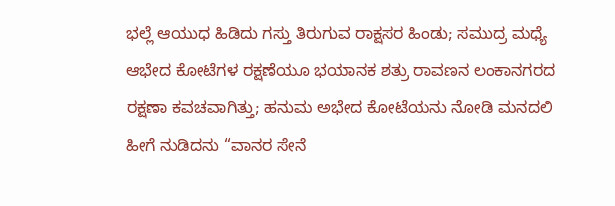ಭಲ್ಲೆ ಆಯುಧ ಹಿಡಿದು ಗಸ್ತು ತಿರುಗುವ ರಾಕ್ಷಸರ ಹಿಂಡು; ಸಮುದ್ರ ಮಧ್ಯೆ ಆಭೇದ ಕೋಟೆಗಳ ರಕ್ಷಣೆಯೂ ಭಯಾನಕ ಶತ್ರು ರಾವಣನ ಲಂಕಾನಗರದ ರಕ್ಷಣಾ ಕವಚವಾಗಿತ್ತು; ಹನುಮ ಅಭೇದ ಕೋಟೆಯನು ನೋಡಿ ಮನದಲಿ ಹೀಗೆ ನುಡಿದನು “ವಾನರ ಸೇನೆ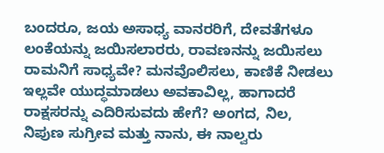ಬಂದರೂ, ಜಯ ಅಸಾಧ್ಯ ವಾನರರಿಗೆ, ದೇವತೆಗಳೂ ಲಂಕೆಯನ್ನು ಜಯಿಸಲಾರರು, ರಾವಣನನ್ನು ಜಯಿಸಲು ರಾಮನಿಗೆ ಸಾಧ್ಯವೇ? ಮನವೊಲಿಸಲು, ಕಾಣಿಕೆ ನೀಡಲು ಇಲ್ಲವೇ ಯುದ್ಧಮಾಡಲು ಅವಕಾವಿಲ್ಲ, ಹಾಗಾದರೆ ರಾಕ್ಷಸರನ್ನು ಎದಿರಿಸುವದು ಹೇಗೆ? ಅಂಗದ, ನಿಲ, ನಿಪುಣ ಸುಗ್ರೀವ ಮತ್ತು ನಾನು, ಈ ನಾಲ್ವರು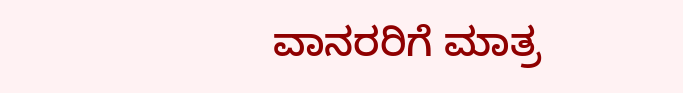ವಾನರರಿಗೆ ಮಾತ್ರ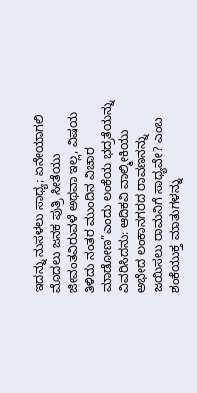ಇದನ್ನು ನುಸಳಲು ಸಾಧ್ಯ; ಏನೇಯಾಗಲಿ ಮೊದಲು ಜನಕ ಪುತ್ರಿ ಸೀತೆಯು ಜೀವಂತವಿರುವಳೆ ಅಥವಾ ಇಲ್ಲ, ವಿಷಯ ತಿಳಿದು ನಂತರ ಮುಂದಿನ ವಿಚಾರ ಮಾಡೋಣ”ಎಂದು ಲಂಕೆಯ ಭದ್ರತೆಯನ್ನು ವಿವರಿಸಿದನು: ಆದಿಕವಿ ವಾಲ್ಮೀಕಿಯು ಅಭೇದ ಲಂಕಾನಗರದ ರಾವಣನನ್ನು ಜಯಿಸಲು ರಾಮನಿಗೆ ಸಾಧ್ಯವೇ? ಎಂಬ ಶಂಕೆಯುಕ್ತ ಮಾತುಗಳನ್ನು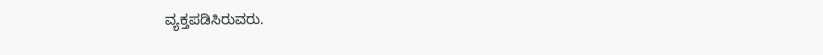ವ್ಯಕ್ತಪಡಿಸಿರುವರು.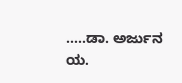…..ಡಾ. ಅರ್ಜುನ ಯ.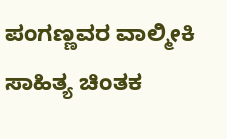ಪಂಗಣ್ಣವರ ವಾಲ್ಮೀಕಿ ಸಾಹಿತ್ಯ ಚಿಂತಕ